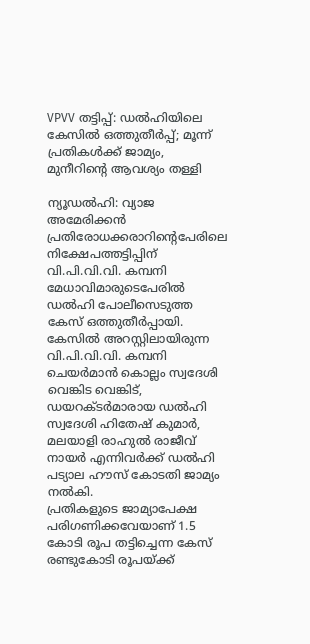VPVV തട്ടിപ്പ്: ഡൽഹിയിലെ കേസിൽ ഒത്തുതീർപ്പ്; മൂന്ന് പ്രതികൾക്ക് ജാമ്യം, മുനീറിന്റെ ആവശ്യം തള്ളി

ന്യൂഡൽഹി: വ്യാജ അമേരിക്കൻ പ്രതിരോധക്കരാറിന്റെപേരിലെ നിക്ഷേപത്തട്ടിപ്പിന് വി.പി.വി.വി. കമ്പനി മേധാവിമാരുടെപേരിൽ ഡൽഹി പോലീസെടുത്ത കേസ് ഒത്തുതീർപ്പായി. കേസിൽ അറസ്റ്റിലായിരുന്ന വി.പി.വി.വി. കമ്പനി ചെയർമാൻ കൊല്ലം സ്വദേശി വെങ്കിട വെങ്കിട്, ഡയറക്ടർമാരായ ഡൽഹി സ്വദേശി ഹിതേഷ് കുമാർ, മലയാളി രാഹുൽ രാജീവ് നായർ എന്നിവർക്ക് ഡൽഹി പട്യാല ഹൗസ് കോടതി ജാമ്യം നൽകി.
പ്രതികളുടെ ജാമ്യാപേക്ഷ പരിഗണിക്കവേയാണ് 1.5 കോടി രൂപ തട്ടിച്ചെന്ന കേസ് രണ്ടുകോടി രൂപയ്ക്ക്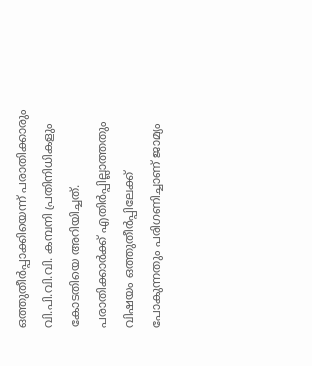ഒത്തുതീർപ്പാക്കിയെന്ന് പരാതിക്കാരും വി.പി.വി.വി. കമ്പനി പ്രതിനിധികളും കോടതിയെ അറിയിച്ചത്.
പരാതിക്കാർക്ക് എതിർപ്പില്ലാത്തതും വിഷയം ഒത്തുതീർപ്പിലേക്ക് പോകുന്നതും പരിഗണിച്ചാണ് ജാമ്യം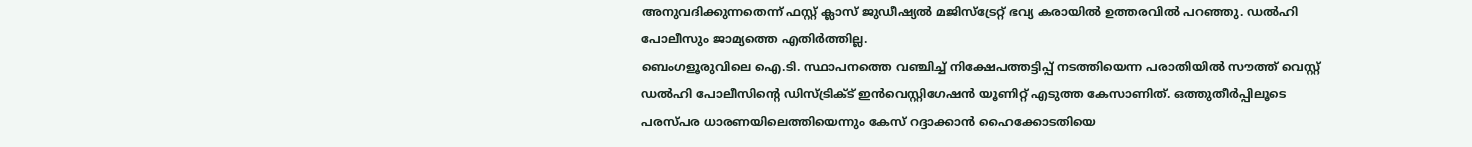അനുവദിക്കുന്നതെന്ന് ഫസ്റ്റ് ക്ലാസ് ജുഡീഷ്യൽ മജിസ്ട്രേറ്റ് ഭവ്യ കരായിൽ ഉത്തരവിൽ പറഞ്ഞു. ഡൽഹി പോലീസും ജാമ്യത്തെ എതിർത്തില്ല.
ബെംഗളൂരുവിലെ ഐ.ടി. സ്ഥാപനത്തെ വഞ്ചിച്ച് നിക്ഷേപത്തട്ടിപ്പ് നടത്തിയെന്ന പരാതിയിൽ സൗത്ത് വെസ്റ്റ് ഡൽഹി പോലീസിന്റെ ഡിസ്ട്രിക്ട് ഇൻവെസ്റ്റിഗേഷൻ യൂണിറ്റ് എടുത്ത കേസാണിത്. ഒത്തുതീർപ്പിലൂടെ പരസ്പര ധാരണയിലെത്തിയെന്നും കേസ് റദ്ദാക്കാൻ ഹൈക്കോടതിയെ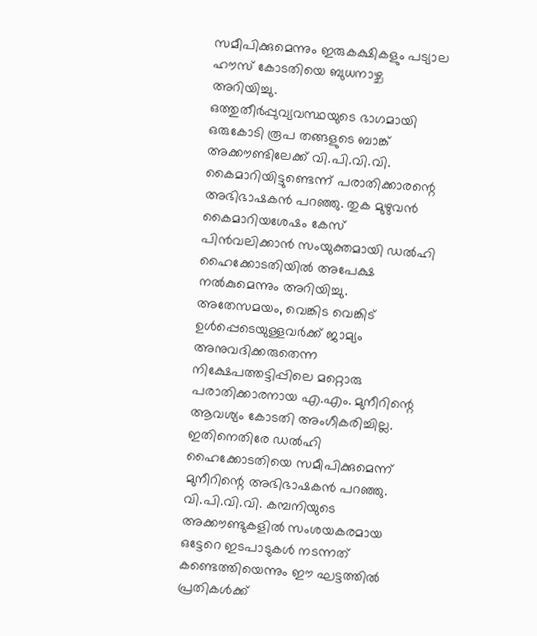സമീപിക്കുമെന്നും ഇരുകക്ഷികളും പട്യാല ഹൗസ് കോടതിയെ ബുധനാഴ്ച അറിയിച്ചു.
ഒത്തുതീർപ്പുവ്യവസ്ഥയുടെ ഭാഗമായി ഒരുകോടി രൂപ തങ്ങളുടെ ബാങ്ക് അക്കൗണ്ടിലേക്ക് വി.പി.വി.വി. കൈമാറിയിട്ടുണ്ടെന്ന് പരാതിക്കാരന്റെ അഭിഭാഷകൻ പറഞ്ഞു. തുക മുഴുവൻ കൈമാറിയശേഷം കേസ് പിൻവലിക്കാൻ സംയുക്തമായി ഡൽഹി ഹൈക്കോടതിയിൽ അപേക്ഷ നൽകുമെന്നും അറിയിച്ചു.
അതേസമയം, വെങ്കിട വെങ്കിട് ഉൾപ്പെടെയുള്ളവർക്ക് ജാമ്യം അനുവദിക്കരുതെന്ന നിക്ഷേപത്തട്ടിപ്പിലെ മറ്റൊരു പരാതിക്കാരനായ എ.എം. മുനീറിന്റെ ആവശ്യം കോടതി അംഗീകരിച്ചില്ല. ഇതിനെതിരേ ഡൽഹി ഹൈക്കോടതിയെ സമീപിക്കുമെന്ന് മുനീറിന്റെ അഭിഭാഷകൻ പറഞ്ഞു.
വി.പി.വി.വി. കമ്പനിയുടെ അക്കൗണ്ടുകളിൽ സംശയകരമായ ഒട്ടേറെ ഇടപാടുകൾ നടന്നത് കണ്ടെത്തിയെന്നും ഈ ഘട്ടത്തിൽ പ്രതികൾക്ക്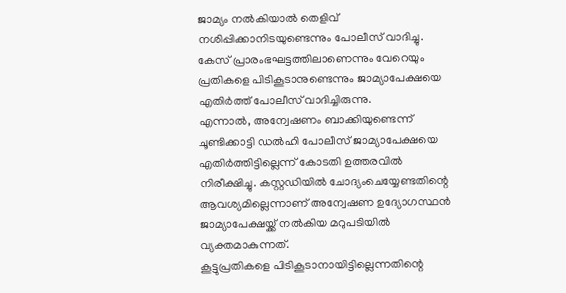ജാമ്യം നൽകിയാൽ തെളിവ് നശിപ്പിക്കാനിടയുണ്ടെന്നും പോലീസ് വാദിച്ചു. കേസ് പ്രാരംഭഘട്ടത്തിലാണെന്നും വേറെയും പ്രതികളെ പിടികൂടാനുണ്ടെന്നും ജാമ്യാപേക്ഷയെ എതിർത്ത് പോലീസ് വാദിച്ചിരുന്നു.
എന്നാൽ, അന്വേഷണം ബാക്കിയുണ്ടെന്ന് ചൂണ്ടിക്കാട്ടി ഡൽഹി പോലീസ് ജാമ്യാപേക്ഷയെ എതിർത്തിട്ടില്ലെന്ന് കോടതി ഉത്തരവിൽ നിരീക്ഷിച്ചു. കസ്റ്റഡിയിൽ ചോദ്യംചെയ്യേണ്ടതിന്റെ ആവശ്യമില്ലെന്നാണ് അന്വേഷണ ഉദ്യോഗസ്ഥൻ ജാമ്യാപേക്ഷയ്ക്ക് നൽകിയ മറുപടിയിൽ വ്യക്തമാകുന്നത്.
കൂട്ടുപ്രതികളെ പിടികൂടാനായിട്ടില്ലെന്നതിന്റെ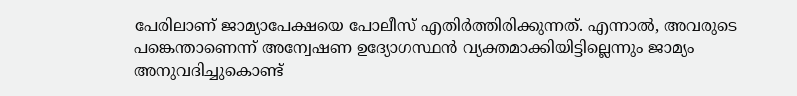പേരിലാണ് ജാമ്യാപേക്ഷയെ പോലീസ് എതിർത്തിരിക്കുന്നത്. എന്നാൽ, അവരുടെ പങ്കെന്താണെന്ന് അന്വേഷണ ഉദ്യോഗസ്ഥൻ വ്യക്തമാക്കിയിട്ടില്ലെന്നും ജാമ്യം അനുവദിച്ചുകൊണ്ട്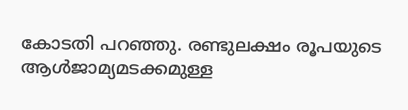കോടതി പറഞ്ഞു. രണ്ടുലക്ഷം രൂപയുടെ ആൾജാമ്യമടക്കമുള്ള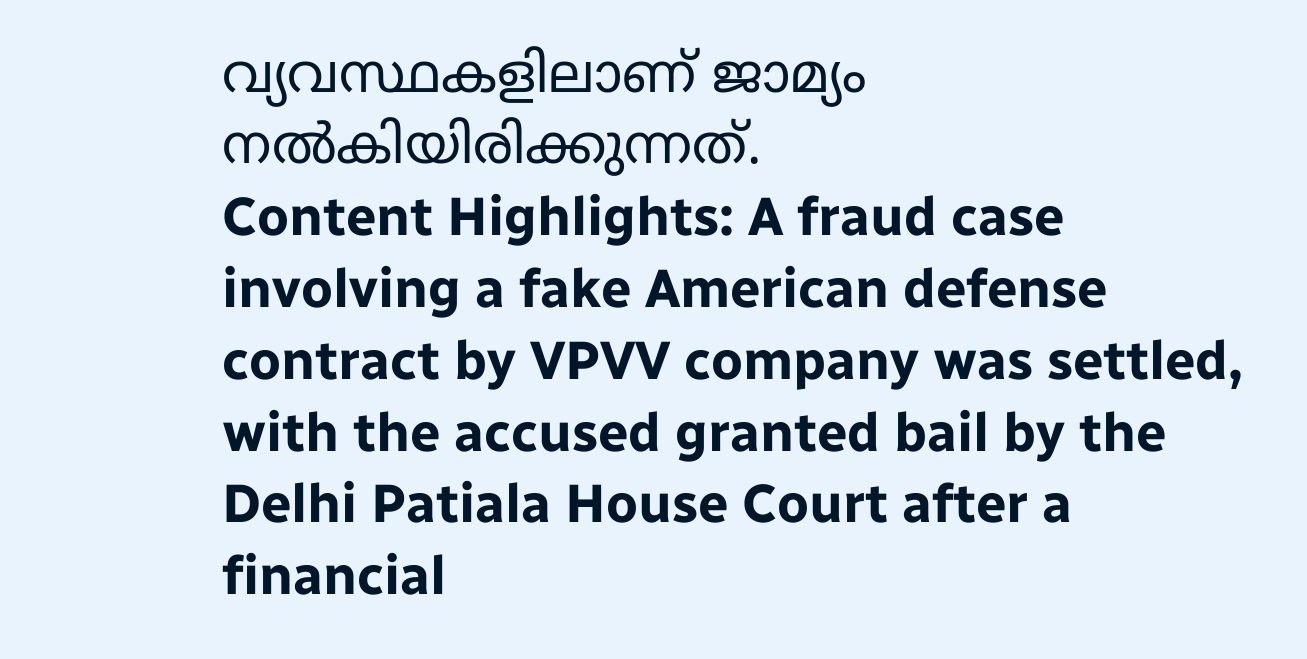വ്യവസ്ഥകളിലാണ് ജാമ്യം നൽകിയിരിക്കുന്നത്.
Content Highlights: A fraud case involving a fake American defense contract by VPVV company was settled, with the accused granted bail by the Delhi Patiala House Court after a financial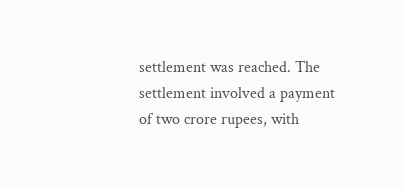settlement was reached. The settlement involved a payment of two crore rupees, with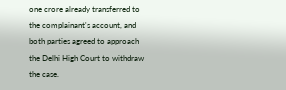one crore already transferred to the complainant's account, and both parties agreed to approach the Delhi High Court to withdraw the case.